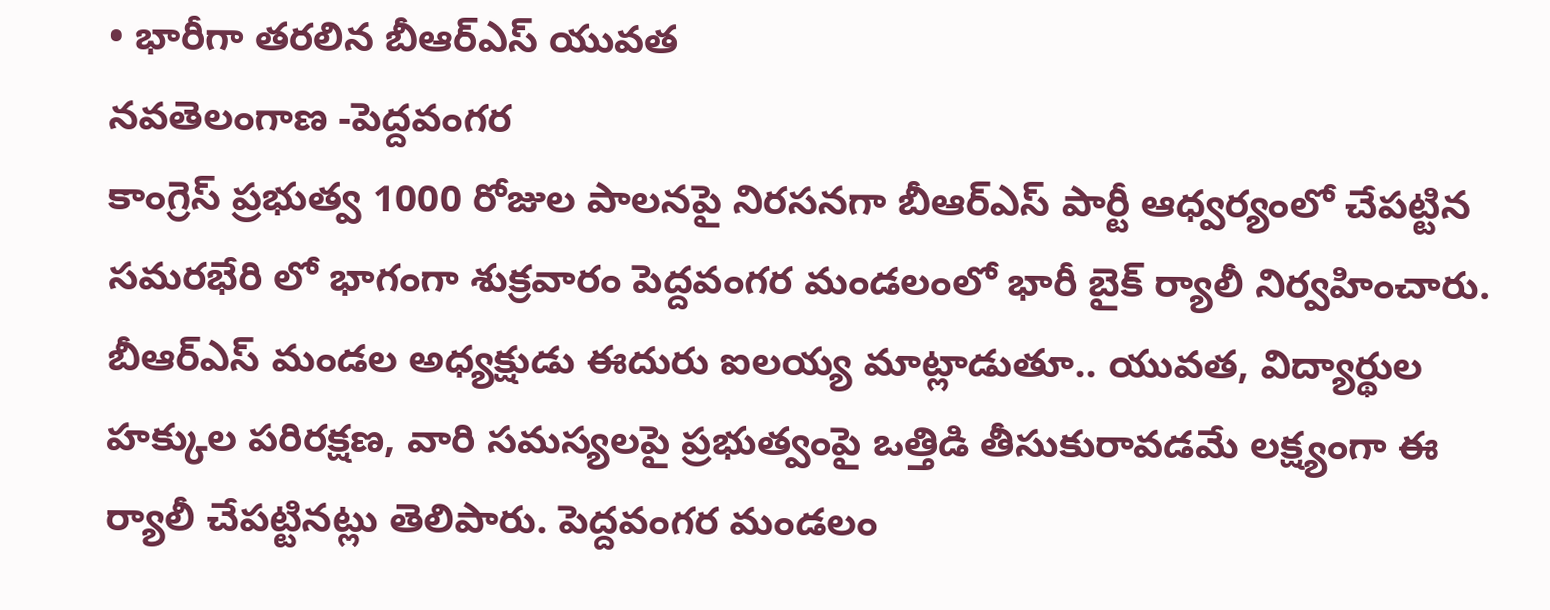• భారీగా తరలిన బీఆర్ఎస్ యువత
నవతెలంగాణ -పెద్దవంగర
కాంగ్రెస్ ప్రభుత్వ 1000 రోజుల పాలనపై నిరసనగా బీఆర్ఎస్ పార్టీ ఆధ్వర్యంలో చేపట్టిన సమరభేరి లో భాగంగా శుక్రవారం పెద్దవంగర మండలంలో భారీ బైక్ ర్యాలీ నిర్వహించారు. బీఆర్ఎస్ మండల అధ్యక్షుడు ఈదురు ఐలయ్య మాట్లాడుతూ.. యువత, విద్యార్థుల హక్కుల పరిరక్షణ, వారి సమస్యలపై ప్రభుత్వంపై ఒత్తిడి తీసుకురావడమే లక్ష్యంగా ఈ ర్యాలీ చేపట్టినట్లు తెలిపారు. పెద్దవంగర మండలం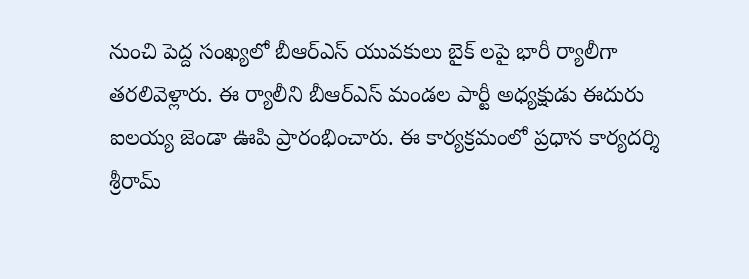నుంచి పెద్ద సంఖ్యలో బీఆర్ఎస్ యువకులు బైక్ లపై భారీ ర్యాలీగా తరలివెళ్లారు. ఈ ర్యాలీని బీఆర్ఎస్ మండల పార్టీ అధ్యక్షుడు ఈదురు ఐలయ్య జెండా ఊపి ప్రారంభించారు. ఈ కార్యక్రమంలో ప్రధాన కార్యదర్శి శ్రీరామ్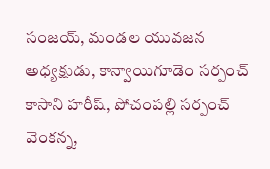సంజయ్, మండల యువజన అధ్యక్షుడు, కాన్వాయిగూడెం సర్పంచ్ కాసాని హరీష్, పోచంపల్లి సర్పంచ్ వెంకన్న,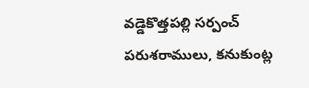వడ్డెకొత్తపల్లి సర్పంచ్ పరుశరాములు, కనుకుంట్ల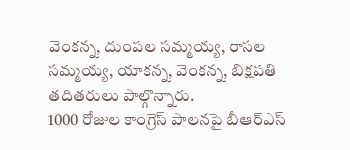వెంకన్న, దుంపల సమ్మయ్య, రాసల సమ్మయ్య, యాకన్న, వెంకన్న, బిక్షపతి తదితరులు పాల్గొన్నారు.
1000 రోజుల కాంగ్రెస్ పాలనపై బీఆర్ఎస్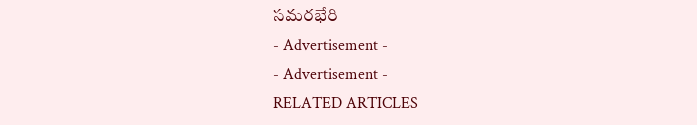సమరభేరి
- Advertisement -
- Advertisement -
RELATED ARTICLES